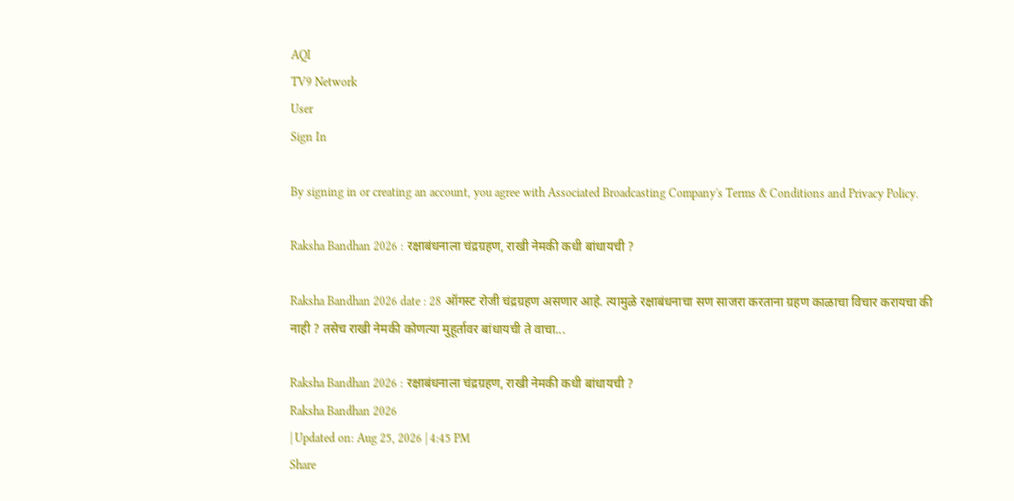AQI
TV9 Network
User
Sign In

By signing in or creating an account, you agree with Associated Broadcasting Company's Terms & Conditions and Privacy Policy.

Raksha Bandhan 2026 : रक्षाबंधनाला चंद्रग्रहण, राखी नेमकी कधी बांधायची ?

Raksha Bandhan 2026 date : 28 ऑगस्ट रोजी चंद्रग्रहण असणार आहे. त्यामुळे रक्षाबंधनाचा सण साजरा करताना ग्रहण काळाचा विचार करायचा की नाही ? तसेच राखी नेमकी कोणत्या मुहूर्तावर बांधायची ते वाचा...

Raksha Bandhan 2026 : रक्षाबंधनाला चंद्रग्रहण, राखी नेमकी कधी बांधायची ?
Raksha Bandhan 2026
| Updated on: Aug 25, 2026 | 4:45 PM
Share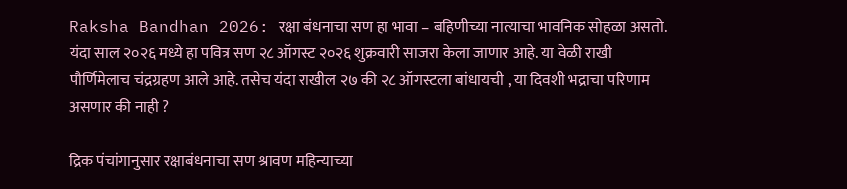Raksha Bandhan 2026: रक्षा बंधनाचा सण हा भावा – बहिणीच्या नात्याचा भावनिक सोहळा असतो. यंदा साल २०२६ मध्ये हा पवित्र सण २८ ऑगस्ट २०२६ शुक्रवारी साजरा केला जाणार आहे. या वेळी राखी पौर्णिमेलाच चंद्रग्रहण आले आहे. तसेच यंदा राखील २७ की २८ ऑगस्टला बांधायची , या दिवशी भद्राचा परिणाम असणार की नाही ?

द्रिक पंचांगानुसार रक्षाबंधनाचा सण श्रावण महिन्याच्या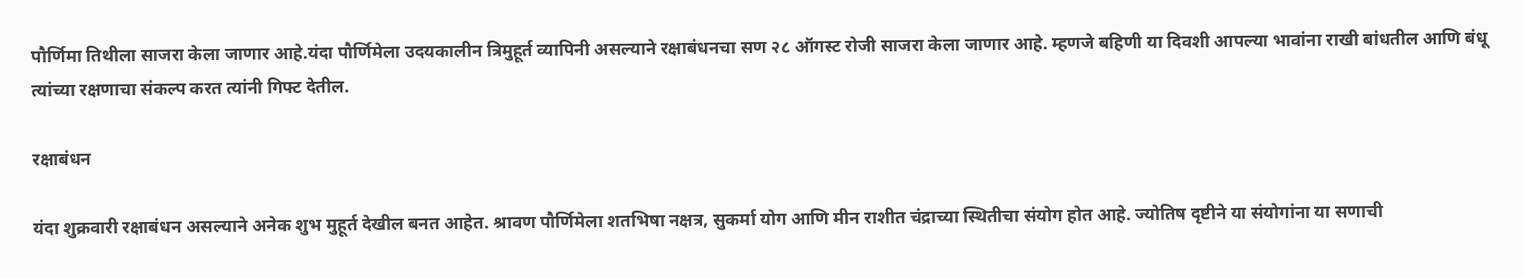पौर्णिमा तिथीला साजरा केला जाणार आहे.यंदा पौर्णिमेला उदयकालीन त्रिमुहूर्त व्यापिनी असल्याने रक्षाबंधनचा सण २८ ऑगस्ट रोजी साजरा केला जाणार आहे. म्हणजे बहिणी या दिवशी आपल्या भावांना राखी बांधतील आणि बंधू त्यांच्या रक्षणाचा संकल्प करत त्यांनी गिफ्ट देतील.

रक्षाबंधन

यंदा शुक्रवारी रक्षाबंधन असल्याने अनेक शुभ मुहूर्त देखील बनत आहेत. श्रावण पौर्णिमेला शतभिषा नक्षत्र, सुकर्मा योग आणि मीन राशीत चंद्राच्या स्थितीचा संयोग होत आहे. ज्योतिष दृष्टीने या संयोगांना या सणाची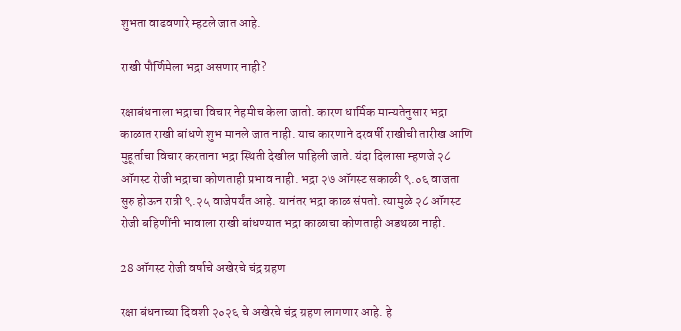शुभता वाढवणारे म्हटले जात आहे.

राखी पौर्णिमेला भद्रा असणार नाही?

रक्षाबंधनाला भद्राचा विचार नेहमीच केला जातो. कारण धार्मिक मान्यतेनुसार भद्रा काळात राखी बांधणे शुभ मानले जात नाही. याच कारणाने दरवर्षी राखीची तारीख आणि मुहूर्ताचा विचार करताना भद्रा स्थिती देखील पाहिली जाते. यंदा दिलासा म्हणजे २८ ऑगस्ट रोजी भद्राचा कोणताही प्रभाव नाही. भद्रा २७ ऑगस्ट सकाळी ९.०६ वाजता सुरु होऊन रात्री ९.२५ वाजेपर्यंत आहे. यानंतर भद्रा काळ संपतो. त्यामुळे २८ ऑगस्ट रोजी बहिणींनी भावाला राखी बांधण्यात भद्रा काळाचा कोणताही अडथळा नाही.

28 ऑगस्ट रोजी वर्षाचे अखेरचे चंद्र ग्रहण

रक्षा बंधनाच्या दिवशी २०२६ चे अखेरचे चंद्र ग्रहण लागणार आहे. हे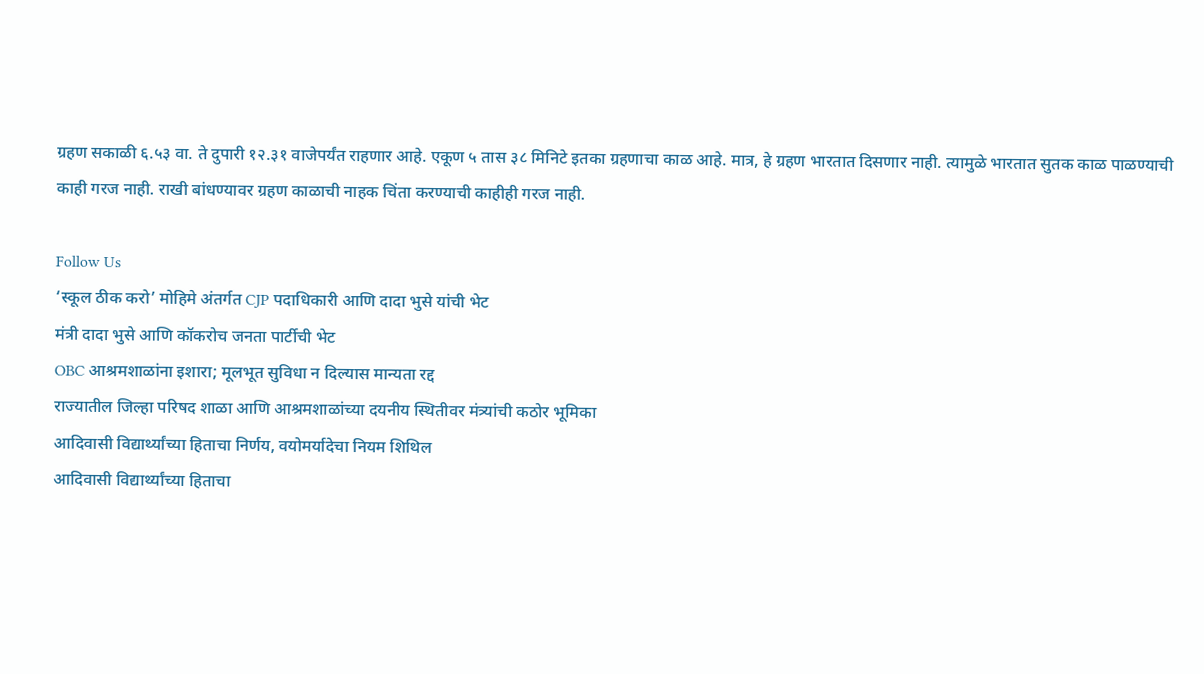ग्रहण सकाळी ६.५३ वा. ते दुपारी १२.३१ वाजेपर्यंत राहणार आहे. एकूण ५ तास ३८ मिनिटे इतका ग्रहणाचा काळ आहे. मात्र, हे ग्रहण भारतात दिसणार नाही. त्यामुळे भारतात सुतक काळ पाळण्याची काही गरज नाही. राखी बांधण्यावर ग्रहण काळाची नाहक चिंता करण्याची काहीही गरज नाही.

Follow Us
‘स्कूल ठीक करो’ मोहिमे अंतर्गत CJP पदाधिकारी आणि दादा भुसे यांची भेट
मंत्री दादा भुसे आणि कॉकरोच जनता पार्टीची भेट
OBC आश्रमशाळांना इशारा; मूलभूत सुविधा न दिल्यास मान्यता रद्द
राज्यातील जिल्हा परिषद शाळा आणि आश्रमशाळांच्या दयनीय स्थितीवर मंत्र्यांची कठोर भूमिका
आदिवासी विद्यार्थ्यांच्या हिताचा निर्णय, वयोमर्यादेचा नियम शिथिल
आदिवासी विद्यार्थ्यांच्या हिताचा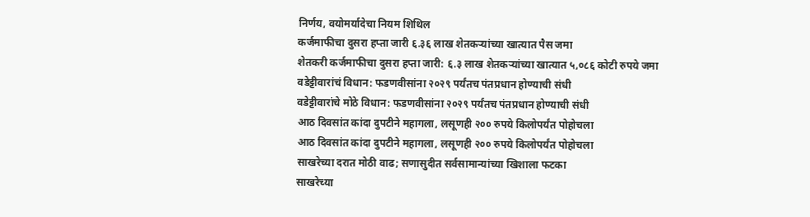निर्णय, वयोमर्यादेचा नियम शिथिल
कर्जमाफीचा दुसरा हप्ता जारी ६.३६ लाख शेतकऱ्यांच्या खात्यात पैस जमा
शेतकरी कर्जमाफीचा दुसरा हप्ता जारी: ६.३ लाख शेतकऱ्यांच्या खात्यात ५,०८६ कोटी रुपये जमा
वडेट्टीवारांचं विधान: फडणवीसांना २०२९ पर्यंतच पंतप्रधान होण्याची संधी
वडेट्टीवारांचे मोठे विधान: फडणवीसांना २०२९ पर्यंतच पंतप्रधान होण्याची संधी
आठ दिवसांत कांदा दुपटीने महागला, लसूणही २०० रुपये किलोपर्यंत पोहोचला
आठ दिवसांत कांदा दुपटीने महागला, लसूणही २०० रुपये किलोपर्यंत पोहोचला
साखरेच्या दरात मोठी वाढ; सणासुदीत सर्वसामान्यांच्या खिशाला फटका
साखरेच्या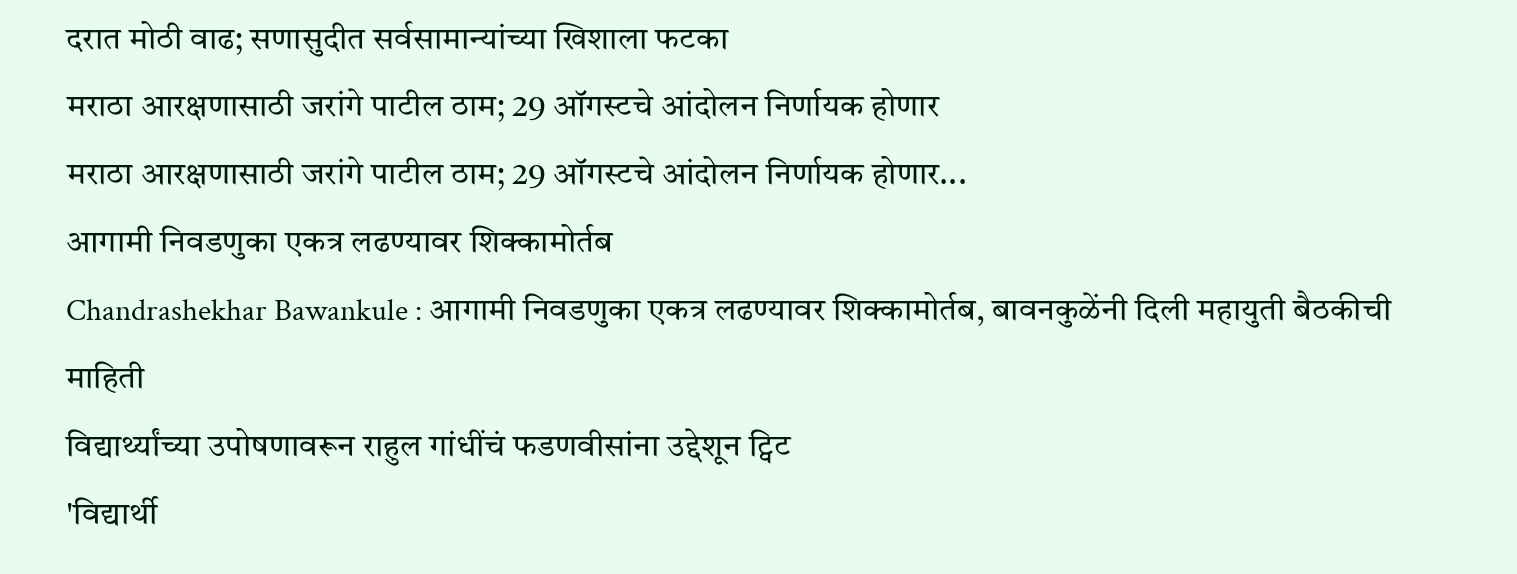दरात मोठी वाढ; सणासुदीत सर्वसामान्यांच्या खिशाला फटका
मराठा आरक्षणासाठी जरांगे पाटील ठाम; 29 ऑगस्टचे आंदोलन निर्णायक होणार
मराठा आरक्षणासाठी जरांगे पाटील ठाम; 29 ऑगस्टचे आंदोलन निर्णायक होणार...
आगामी निवडणुका एकत्र लढण्यावर शिक्कामोर्तब
Chandrashekhar Bawankule : आगामी निवडणुका एकत्र लढण्यावर शिक्कामोर्तब, बावनकुळेंनी दिली महायुती बैठकीची माहिती
विद्यार्थ्यांच्या उपोषणावरून राहुल गांधींचं फडणवीसांना उद्देशून ट्विट
'विद्यार्थी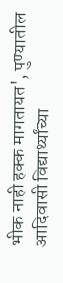भीक नाही हक्क मागतायत', पुण्यातील आदिवासी विद्यार्थ्यांच्या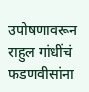उपोषणावरून राहुल गांधींचं फडणवीसांना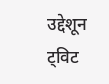उद्देशून ट्विट